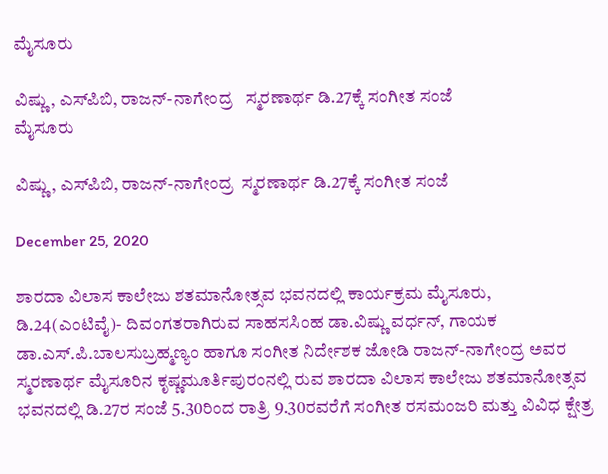ಮೈಸೂರು

ವಿಷ್ಣು, ಎಸ್‍ಪಿಬಿ, ರಾಜನ್-ನಾಗೇಂದ್ರ   ಸ್ಮರಣಾರ್ಥ ಡಿ.27ಕ್ಕೆ ಸಂಗೀತ ಸಂಜೆ
ಮೈಸೂರು

ವಿಷ್ಣು, ಎಸ್‍ಪಿಬಿ, ರಾಜನ್-ನಾಗೇಂದ್ರ  ಸ್ಮರಣಾರ್ಥ ಡಿ.27ಕ್ಕೆ ಸಂಗೀತ ಸಂಜೆ

December 25, 2020

ಶಾರದಾ ವಿಲಾಸ ಕಾಲೇಜು ಶತಮಾನೋತ್ಸವ ಭವನದಲ್ಲಿ ಕಾರ್ಯಕ್ರಮ ಮೈಸೂರು, ಡಿ.24(ಎಂಟಿವೈ)- ದಿವಂಗತರಾಗಿರುವ ಸಾಹಸಸಿಂಹ ಡಾ.ವಿಷ್ಣು ವರ್ಧನ್, ಗಾಯಕ ಡಾ.ಎಸ್.ಪಿ.ಬಾಲಸುಬ್ರಹ್ಮಣ್ಯಂ ಹಾಗೂ ಸಂಗೀತ ನಿರ್ದೇಶಕ ಜೋಡಿ ರಾಜನ್-ನಾಗೇಂದ್ರ ಅವರ ಸ್ಮರಣಾರ್ಥ ಮೈಸೂರಿನ ಕೃಷ್ಣಮೂರ್ತಿಪುರಂನಲ್ಲಿ ರುವ ಶಾರದಾ ವಿಲಾಸ ಕಾಲೇಜು ಶತಮಾನೋತ್ಸವ ಭವನದಲ್ಲಿ ಡಿ.27ರ ಸಂಜೆ 5.30ರಿಂದ ರಾತ್ರಿ 9.30ರವರೆಗೆ ಸಂಗೀತ ರಸಮಂಜರಿ ಮತ್ತು ವಿವಿಧ ಕ್ಷೇತ್ರ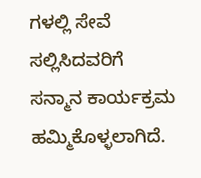ಗಳಲ್ಲಿ ಸೇವೆ ಸಲ್ಲಿಸಿದವರಿಗೆ ಸನ್ಮಾನ ಕಾರ್ಯಕ್ರಮ ಹಮ್ಮಿಕೊಳ್ಳಲಾಗಿದೆ.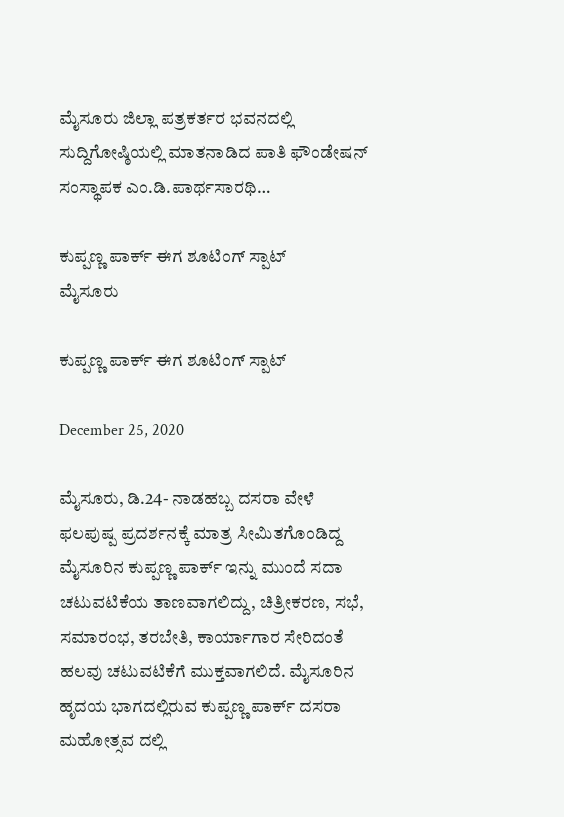ಮೈಸೂರು ಜಿಲ್ಲಾ ಪತ್ರಕರ್ತರ ಭವನದಲ್ಲಿ ಸುದ್ದಿಗೋಷ್ಠಿಯಲ್ಲಿ ಮಾತನಾಡಿದ ಪಾತಿ ಫೌಂಡೇಷನ್ ಸಂಸ್ಥಾಪಕ ಎಂ.ಡಿ.ಪಾರ್ಥಸಾರಥಿ…

ಕುಪ್ಪಣ್ಣ ಪಾರ್ಕ್ ಈಗ ಶೂಟಿಂಗ್ ಸ್ಪಾಟ್
ಮೈಸೂರು

ಕುಪ್ಪಣ್ಣ ಪಾರ್ಕ್ ಈಗ ಶೂಟಿಂಗ್ ಸ್ಪಾಟ್

December 25, 2020

ಮೈಸೂರು, ಡಿ.24- ನಾಡಹಬ್ಬ ದಸರಾ ವೇಳೆ ಫಲಪುಷ್ಪ ಪ್ರದರ್ಶನಕ್ಕೆ ಮಾತ್ರ ಸೀಮಿತಗೊಂಡಿದ್ದ ಮೈಸೂರಿನ ಕುಪ್ಪಣ್ಣ ಪಾರ್ಕ್ ಇನ್ನು ಮುಂದೆ ಸದಾ ಚಟುವಟಿಕೆಯ ತಾಣವಾಗಲಿದ್ದು, ಚಿತ್ರೀಕರಣ, ಸಭೆ, ಸಮಾರಂಭ, ತರಬೇತಿ, ಕಾರ್ಯಾಗಾರ ಸೇರಿದಂತೆ ಹಲವು ಚಟುವಟಿಕೆಗೆ ಮುಕ್ತವಾಗಲಿದೆ. ಮೈಸೂರಿನ ಹೃದಯ ಭಾಗದಲ್ಲಿರುವ ಕುಪ್ಪಣ್ಣ ಪಾರ್ಕ್ ದಸರಾ ಮಹೋತ್ಸವ ದಲ್ಲಿ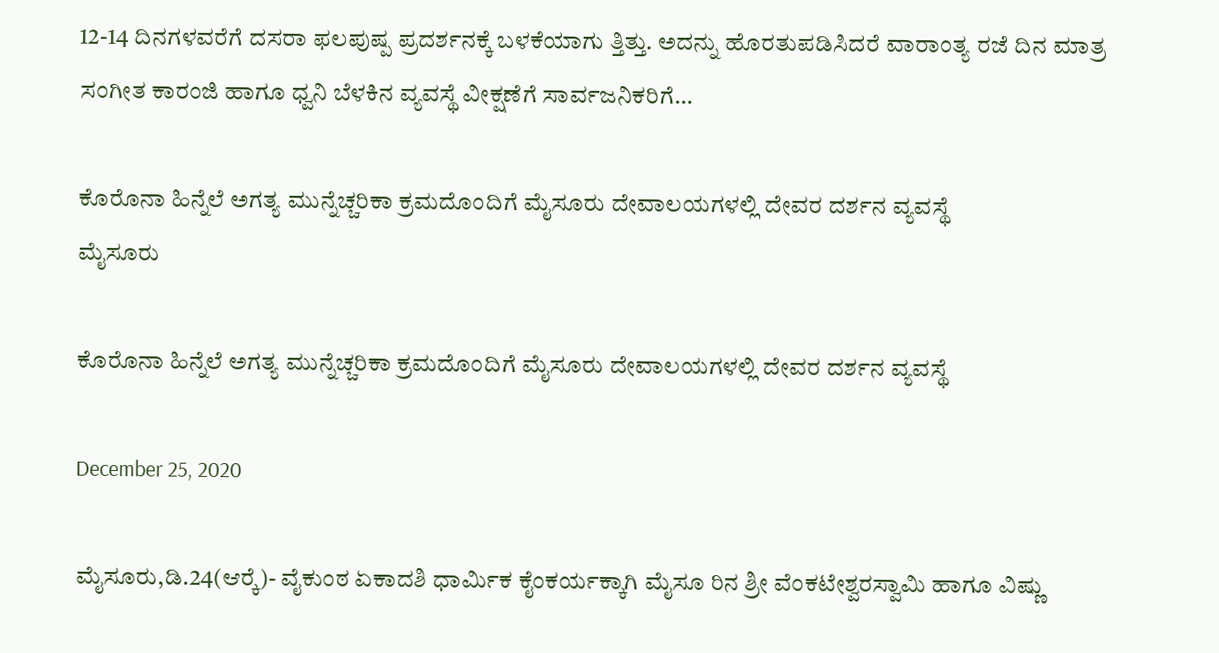12-14 ದಿನಗಳವರೆಗೆ ದಸರಾ ಫಲಪುಷ್ಪ ಪ್ರದರ್ಶನಕ್ಕೆ ಬಳಕೆಯಾಗು ತ್ತಿತ್ತು. ಅದನ್ನು ಹೊರತುಪಡಿಸಿದರೆ ವಾರಾಂತ್ಯ ರಜೆ ದಿನ ಮಾತ್ರ ಸಂಗೀತ ಕಾರಂಜಿ ಹಾಗೂ ಧ್ವನಿ ಬೆಳಕಿನ ವ್ಯವಸ್ಥೆ ವೀಕ್ಷಣೆಗೆ ಸಾರ್ವಜನಿಕರಿಗೆ…

ಕೊರೊನಾ ಹಿನ್ನೆಲೆ ಅಗತ್ಯ ಮುನ್ನೆಚ್ಚರಿಕಾ ಕ್ರಮದೊಂದಿಗೆ ಮೈಸೂರು ದೇವಾಲಯಗಳಲ್ಲಿ ದೇವರ ದರ್ಶನ ವ್ಯವಸ್ಥೆ
ಮೈಸೂರು

ಕೊರೊನಾ ಹಿನ್ನೆಲೆ ಅಗತ್ಯ ಮುನ್ನೆಚ್ಚರಿಕಾ ಕ್ರಮದೊಂದಿಗೆ ಮೈಸೂರು ದೇವಾಲಯಗಳಲ್ಲಿ ದೇವರ ದರ್ಶನ ವ್ಯವಸ್ಥೆ

December 25, 2020

ಮೈಸೂರು,ಡಿ.24(ಆರ್‍ಕೆ)- ವೈಕುಂಠ ಏಕಾದಶಿ ಧಾರ್ಮಿಕ ಕೈಂಕರ್ಯಕ್ಕಾಗಿ ಮೈಸೂ ರಿನ ಶ್ರೀ ವೆಂಕಟೇಶ್ವರಸ್ವಾಮಿ ಹಾಗೂ ವಿಷ್ಣು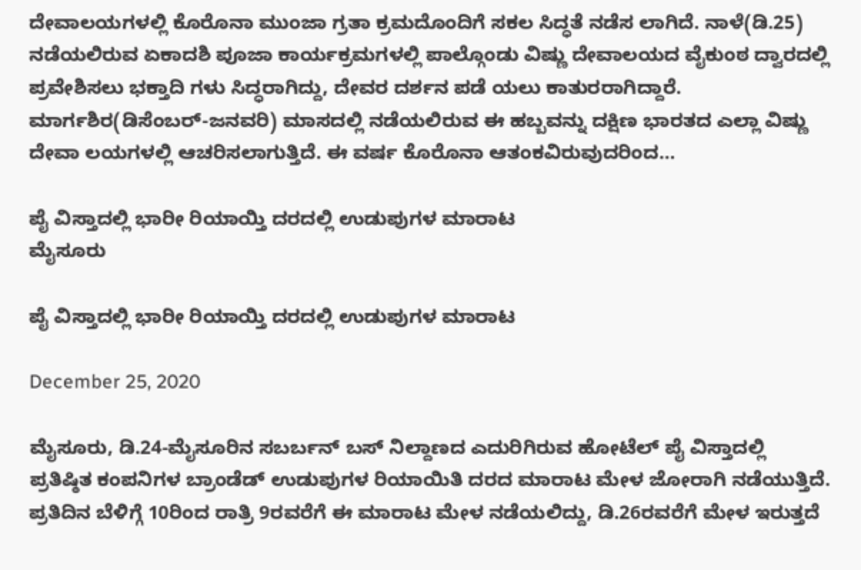ದೇವಾಲಯಗಳಲ್ಲಿ ಕೊರೊನಾ ಮುಂಜಾ ಗ್ರತಾ ಕ್ರಮದೊಂದಿಗೆ ಸಕಲ ಸಿದ್ಧತೆ ನಡೆಸ ಲಾಗಿದೆ. ನಾಳೆ(ಡಿ.25) ನಡೆಯಲಿರುವ ಏಕಾದಶಿ ಪೂಜಾ ಕಾರ್ಯಕ್ರಮಗಳಲ್ಲಿ ಪಾಲ್ಗೊಂಡು ವಿಷ್ಣು ದೇವಾಲಯದ ವೈಕುಂಠ ದ್ವಾರದಲ್ಲಿ ಪ್ರವೇಶಿಸಲು ಭಕ್ತಾದಿ ಗಳು ಸಿದ್ಧರಾಗಿದ್ದು, ದೇವರ ದರ್ಶನ ಪಡೆ ಯಲು ಕಾತುರರಾಗಿದ್ದಾರೆ. ಮಾರ್ಗಶಿರ(ಡಿಸೆಂಬರ್-ಜನವರಿ) ಮಾಸದಲ್ಲಿ ನಡೆಯಲಿರುವ ಈ ಹಬ್ಬವನ್ನು ದಕ್ಷಿಣ ಭಾರತದ ಎಲ್ಲಾ ವಿಷ್ಣು ದೇವಾ ಲಯಗಳಲ್ಲಿ ಆಚರಿಸಲಾಗುತ್ತಿದೆ. ಈ ವರ್ಷ ಕೊರೊನಾ ಆತಂಕವಿರುವುದರಿಂದ…

ಪೈ ವಿಸ್ತಾದಲ್ಲಿ ಭಾರೀ ರಿಯಾಯ್ತಿ ದರದಲ್ಲಿ ಉಡುಪುಗಳ ಮಾರಾಟ
ಮೈಸೂರು

ಪೈ ವಿಸ್ತಾದಲ್ಲಿ ಭಾರೀ ರಿಯಾಯ್ತಿ ದರದಲ್ಲಿ ಉಡುಪುಗಳ ಮಾರಾಟ

December 25, 2020

ಮೈಸೂರು, ಡಿ.24-ಮೈಸೂರಿನ ಸಬರ್ಬನ್ ಬಸ್ ನಿಲ್ದಾಣದ ಎದುರಿಗಿರುವ ಹೋಟೆಲ್ ಪೈ ವಿಸ್ತಾದಲ್ಲಿ ಪ್ರತಿಷ್ಠಿತ ಕಂಪನಿಗಳ ಬ್ರಾಂಡೆಡ್ ಉಡುಪುಗಳ ರಿಯಾಯಿತಿ ದರದ ಮಾರಾಟ ಮೇಳ ಜೋರಾಗಿ ನಡೆಯುತ್ತಿದೆ. ಪ್ರತಿದಿನ ಬೆಳಿಗ್ಗೆ 10ರಿಂದ ರಾತ್ರಿ 9ರವರೆಗೆ ಈ ಮಾರಾಟ ಮೇಳ ನಡೆಯಲಿದ್ದು, ಡಿ.26ರವರೆಗೆ ಮೇಳ ಇರುತ್ತದೆ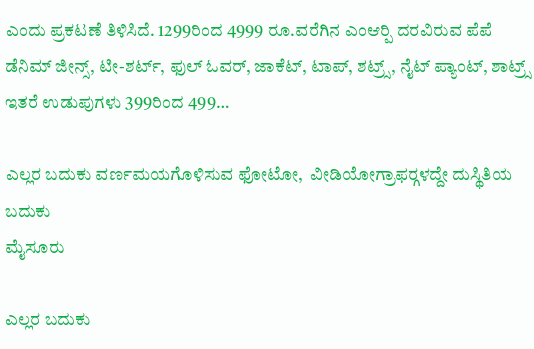ಎಂದು ಪ್ರಕಟಣೆ ತಿಳಿಸಿದೆ. 1299ರಿಂದ 4999 ರೂ.ವರೆಗಿನ ಎಂಆರ್‍ಪಿ ದರವಿರುವ ಪೆಪೆ ಡೆನಿಮ್ ಜೀನ್ಸ್, ಟೀ-ಶರ್ಟ್, ಫುಲ್ ಓವರ್, ಜಾಕೆಟ್, ಟಾಪ್, ಶಟ್ರ್ಸ್, ನೈಟ್ ಪ್ಯಾಂಟ್, ಶಾಟ್ರ್ಸ್ ಇತರೆ ಉಡುಪುಗಳು 399ರಿಂದ 499…

ಎಲ್ಲರ ಬದುಕು ವರ್ಣಮಯಗೊಳಿಸುವ ಫೋಟೋ,  ವೀಡಿಯೋಗ್ರಾಫರ್‍ಗಳದ್ದೇ ದುಸ್ಥಿತಿಯ ಬದುಕು
ಮೈಸೂರು

ಎಲ್ಲರ ಬದುಕು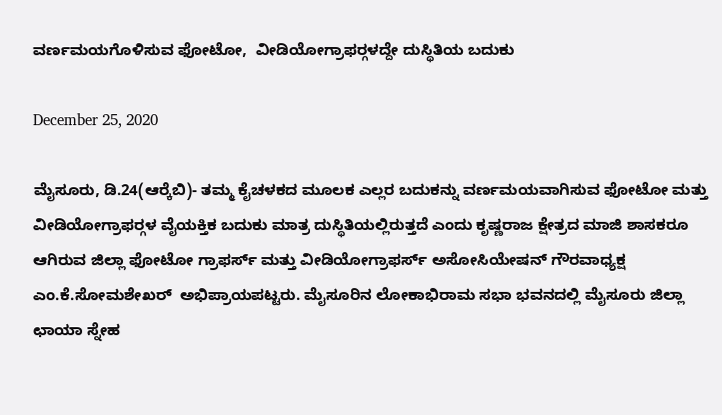ವರ್ಣಮಯಗೊಳಿಸುವ ಫೋಟೋ,  ವೀಡಿಯೋಗ್ರಾಫರ್‍ಗಳದ್ದೇ ದುಸ್ಥಿತಿಯ ಬದುಕು

December 25, 2020

ಮೈಸೂರು, ಡಿ.24(ಆರ್‍ಕೆಬಿ)- ತಮ್ಮ ಕೈಚಳಕದ ಮೂಲಕ ಎಲ್ಲರ ಬದುಕನ್ನು ವರ್ಣಮಯವಾಗಿಸುವ ಫೋಟೋ ಮತ್ತು ವೀಡಿಯೋಗ್ರಾಫರ್‍ಗಳ ವೈಯಕ್ತಿಕ ಬದುಕು ಮಾತ್ರ ದುಸ್ಥಿತಿಯಲ್ಲಿರುತ್ತದೆ ಎಂದು ಕೃಷ್ಣರಾಜ ಕ್ಷೇತ್ರದ ಮಾಜಿ ಶಾಸಕರೂ ಆಗಿರುವ ಜಿಲ್ಲಾ ಫೋಟೋ ಗ್ರಾಫರ್ಸ್ ಮತ್ತು ವೀಡಿಯೋಗ್ರಾಫರ್ಸ್ ಅಸೋಸಿಯೇಷನ್ ಗೌರವಾಧ್ಯಕ್ಷ ಎಂ.ಕೆ.ಸೋಮಶೇಖರ್  ಅಭಿಪ್ರಾಯಪಟ್ಟರು. ಮೈಸೂರಿನ ಲೋಕಾಭಿರಾಮ ಸಭಾ ಭವನದಲ್ಲಿ ಮೈಸೂರು ಜಿಲ್ಲಾ ಛಾಯಾ ಸ್ನೇಹ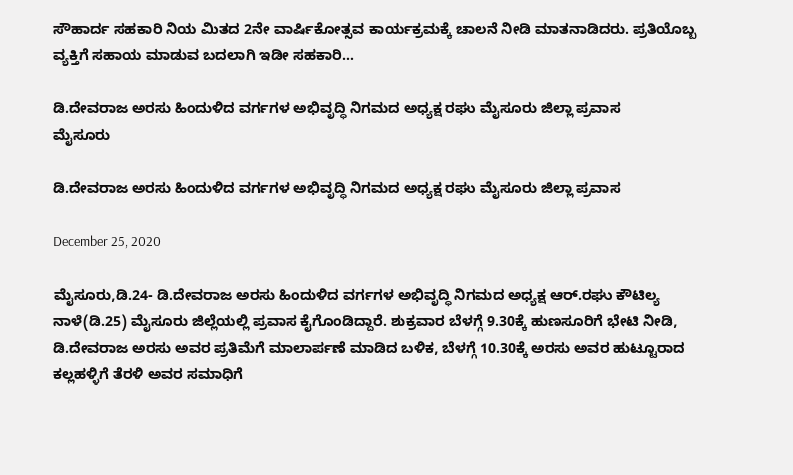ಸೌಹಾರ್ದ ಸಹಕಾರಿ ನಿಯ ಮಿತದ 2ನೇ ವಾರ್ಷಿಕೋತ್ಸವ ಕಾರ್ಯಕ್ರಮಕ್ಕೆ ಚಾಲನೆ ನೀಡಿ ಮಾತನಾಡಿದರು. ಪ್ರತಿಯೊಬ್ಬ ವ್ಯಕ್ತಿಗೆ ಸಹಾಯ ಮಾಡುವ ಬದಲಾಗಿ ಇಡೀ ಸಹಕಾರಿ…

ಡಿ.ದೇವರಾಜ ಅರಸು ಹಿಂದುಳಿದ ವರ್ಗಗಳ ಅಭಿವೃದ್ಧಿ ನಿಗಮದ ಅಧ್ಯಕ್ಷ ರಘು ಮೈಸೂರು ಜಿಲ್ಲಾ ಪ್ರವಾಸ
ಮೈಸೂರು

ಡಿ.ದೇವರಾಜ ಅರಸು ಹಿಂದುಳಿದ ವರ್ಗಗಳ ಅಭಿವೃದ್ಧಿ ನಿಗಮದ ಅಧ್ಯಕ್ಷ ರಘು ಮೈಸೂರು ಜಿಲ್ಲಾ ಪ್ರವಾಸ

December 25, 2020

ಮೈಸೂರು,ಡಿ.24- ಡಿ.ದೇವರಾಜ ಅರಸು ಹಿಂದುಳಿದ ವರ್ಗಗಳ ಅಭಿವೃದ್ಧಿ ನಿಗಮದ ಅಧ್ಯಕ್ಷ ಆರ್.ರಘು ಕೌಟಿಲ್ಯ ನಾಳೆ(ಡಿ.25) ಮೈಸೂರು ಜಿಲ್ಲೆಯಲ್ಲಿ ಪ್ರವಾಸ ಕೈಗೊಂಡಿದ್ದಾರೆ. ಶುಕ್ರವಾರ ಬೆಳಗ್ಗೆ 9.30ಕ್ಕೆ ಹುಣಸೂರಿಗೆ ಭೇಟಿ ನೀಡಿ, ಡಿ.ದೇವರಾಜ ಅರಸು ಅವರ ಪ್ರತಿಮೆಗೆ ಮಾಲಾರ್ಪಣೆ ಮಾಡಿದ ಬಳಿಕ, ಬೆಳಗ್ಗೆ 10.30ಕ್ಕೆ ಅರಸು ಅವರ ಹುಟ್ಟೂರಾದ ಕಲ್ಲಹಳ್ಳಿಗೆ ತೆರಳಿ ಅವರ ಸಮಾಧಿಗೆ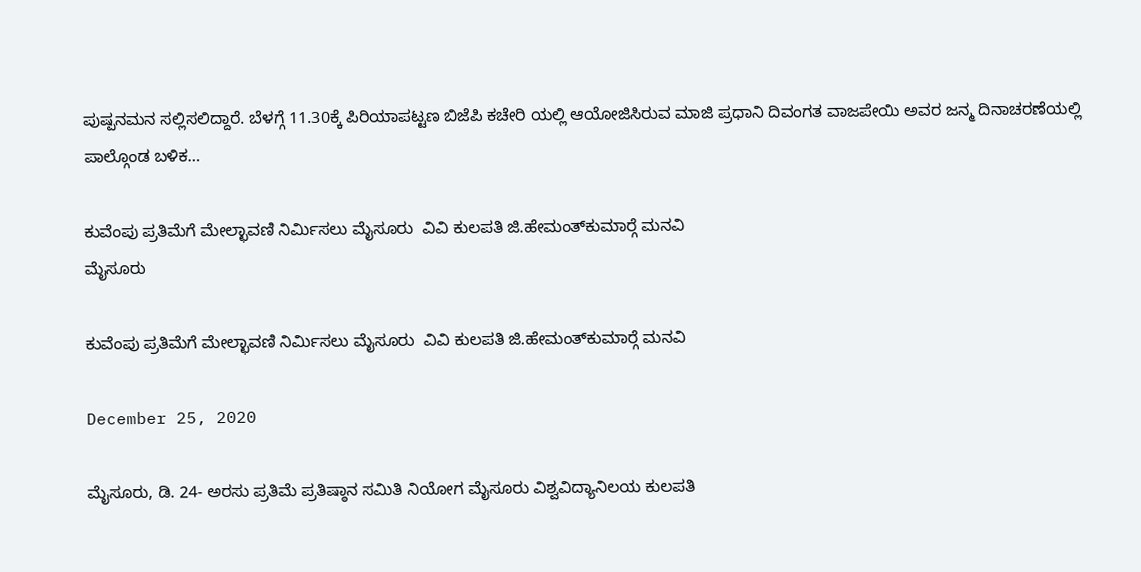ಪುಷ್ಪನಮನ ಸಲ್ಲಿಸಲಿದ್ದಾರೆ. ಬೆಳಗ್ಗೆ 11.30ಕ್ಕೆ ಪಿರಿಯಾಪಟ್ಟಣ ಬಿಜೆಪಿ ಕಚೇರಿ ಯಲ್ಲಿ ಆಯೋಜಿಸಿರುವ ಮಾಜಿ ಪ್ರಧಾನಿ ದಿವಂಗತ ವಾಜಪೇಯಿ ಅವರ ಜನ್ಮ ದಿನಾಚರಣೆಯಲ್ಲಿ ಪಾಲ್ಗೊಂಡ ಬಳಿಕ…

ಕುವೆಂಪು ಪ್ರತಿಮೆಗೆ ಮೇಲ್ಛಾವಣಿ ನಿರ್ಮಿಸಲು ಮೈಸೂರು  ವಿವಿ ಕುಲಪತಿ ಜಿ.ಹೇಮಂತ್‍ಕುಮಾರ್‍ಗೆ ಮನವಿ
ಮೈಸೂರು

ಕುವೆಂಪು ಪ್ರತಿಮೆಗೆ ಮೇಲ್ಛಾವಣಿ ನಿರ್ಮಿಸಲು ಮೈಸೂರು  ವಿವಿ ಕುಲಪತಿ ಜಿ.ಹೇಮಂತ್‍ಕುಮಾರ್‍ಗೆ ಮನವಿ

December 25, 2020

ಮೈಸೂರು, ಡಿ. 24- ಅರಸು ಪ್ರತಿಮೆ ಪ್ರತಿಷ್ಠಾನ ಸಮಿತಿ ನಿಯೋಗ ಮೈಸೂರು ವಿಶ್ವವಿದ್ಯಾನಿಲಯ ಕುಲಪತಿ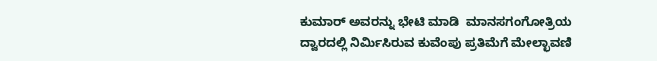ಕುಮಾರ್ ಅವರನ್ನು ಭೇಟಿ ಮಾಡಿ  ಮಾನಸಗಂಗೋತ್ರಿಯ ದ್ವಾರದಲ್ಲಿ ನಿರ್ಮಿಸಿರುವ ಕುವೆಂಪು ಪ್ರತಿಮೆಗೆ ಮೇಲ್ಛಾವಣಿ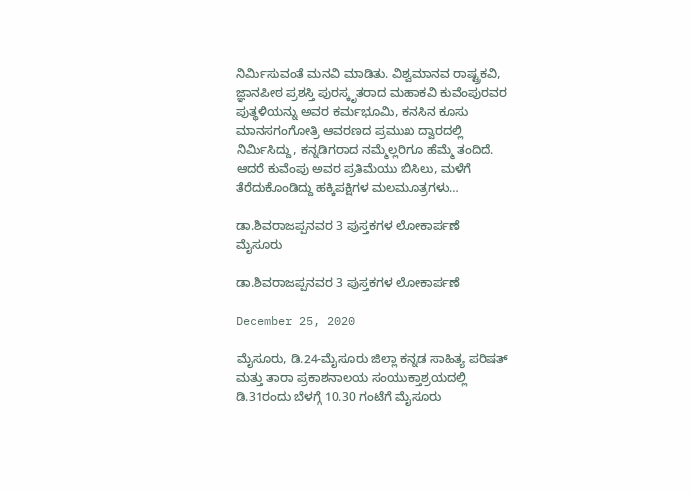ನಿರ್ಮಿಸುವಂತೆ ಮನವಿ ಮಾಡಿತು. ವಿಶ್ವಮಾನವ ರಾಷ್ಟ್ರಕವಿ, ಜ್ಞಾನಪೀಠ ಪ್ರಶಸ್ತಿ ಪುರಸ್ಕೃತರಾದ ಮಹಾಕವಿ ಕುವೆಂಪುರವರ ಪುತ್ಥಳಿಯನ್ನು ಅವರ ಕರ್ಮಭೂಮಿ, ಕನಸಿನ ಕೂಸು ಮಾನಸಗಂಗೋತ್ರಿ ಆವರಣದ ಪ್ರಮುಖ ದ್ವಾರದಲ್ಲಿ ನಿರ್ಮಿಸಿದ್ದು, ಕನ್ನಡಿಗರಾದ ನಮ್ಮೆಲ್ಲರಿಗೂ ಹೆಮ್ಮೆ ತಂದಿದೆ. ಆದರೆ ಕುವೆಂಪು ಅವರ ಪ್ರತಿಮೆಯು ಬಿಸಿಲು, ಮಳೆಗೆ ತೆರೆದುಕೊಂಡಿದ್ದು ಹಕ್ಕಿಪಕ್ಷಿಗಳ ಮಲಮೂತ್ರಗಳು…

ಡಾ.ಶಿವರಾಜಪ್ಪನವರ 3 ಪುಸ್ತಕಗಳ ಲೋಕಾರ್ಪಣೆ
ಮೈಸೂರು

ಡಾ.ಶಿವರಾಜಪ್ಪನವರ 3 ಪುಸ್ತಕಗಳ ಲೋಕಾರ್ಪಣೆ

December 25, 2020

ಮೈಸೂರು, ಡಿ.24-ಮೈಸೂರು ಜಿಲ್ಲಾ ಕನ್ನಡ ಸಾಹಿತ್ಯ ಪರಿಷತ್ ಮತ್ತು ತಾರಾ ಪ್ರಕಾಶನಾಲಯ ಸಂಯುಕ್ತಾಶ್ರಯದಲ್ಲಿ ಡಿ.31ರಂದು ಬೆಳಗ್ಗೆ 10.30 ಗಂಟೆಗೆ ಮೈಸೂರು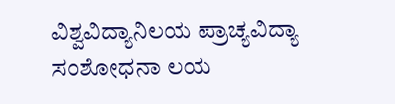ವಿಶ್ವವಿದ್ಯಾನಿಲಯ ಪ್ರಾಚ್ಯವಿದ್ಯಾ ಸಂಶೋಧನಾ ಲಯ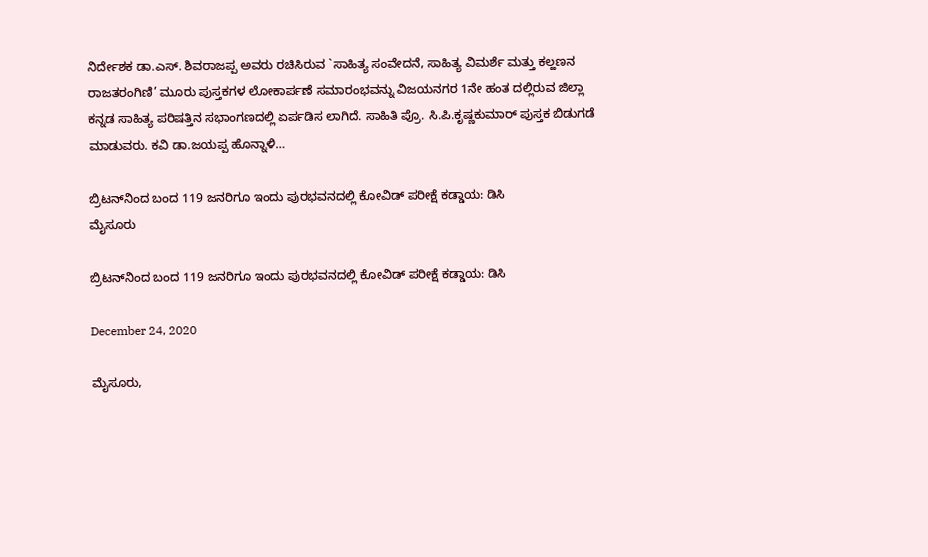ನಿರ್ದೇಶಕ ಡಾ.ಎಸ್. ಶಿವರಾಜಪ್ಪ ಅವರು ರಚಿಸಿರುವ `ಸಾಹಿತ್ಯ ಸಂವೇದನೆ, ಸಾಹಿತ್ಯ ವಿಮರ್ಶೆ ಮತ್ತು ಕಲ್ಹಣನ ರಾಜತರಂಗಿಣಿ’ ಮೂರು ಪುಸ್ತಕಗಳ ಲೋಕಾರ್ಪಣೆ ಸಮಾರಂಭವನ್ನು ವಿಜಯನಗರ 1ನೇ ಹಂತ ದಲ್ಲಿರುವ ಜಿಲ್ಲಾ ಕನ್ನಡ ಸಾಹಿತ್ಯ ಪರಿಷತ್ತಿನ ಸಭಾಂಗಣದಲ್ಲಿ ಏರ್ಪಡಿಸ ಲಾಗಿದೆ. ಸಾಹಿತಿ ಪ್ರೊ. ಸಿ.ಪಿ.ಕೃಷ್ಣಕುಮಾರ್ ಪುಸ್ತಕ ಬಿಡುಗಡೆ ಮಾಡುವರು. ಕವಿ ಡಾ.ಜಯಪ್ಪ ಹೊನ್ನಾಳಿ…

ಬ್ರಿಟನ್‍ನಿಂದ ಬಂದ 119 ಜನರಿಗೂ ಇಂದು ಪುರಭವನದಲ್ಲಿ ಕೋವಿಡ್ ಪರೀಕ್ಷೆ ಕಡ್ಡಾಯ: ಡಿಸಿ
ಮೈಸೂರು

ಬ್ರಿಟನ್‍ನಿಂದ ಬಂದ 119 ಜನರಿಗೂ ಇಂದು ಪುರಭವನದಲ್ಲಿ ಕೋವಿಡ್ ಪರೀಕ್ಷೆ ಕಡ್ಡಾಯ: ಡಿಸಿ

December 24, 2020

ಮೈಸೂರು,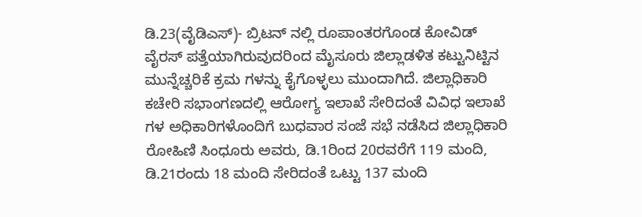ಡಿ.23(ವೈಡಿಎಸ್)- ಬ್ರಿಟನ್ ನಲ್ಲಿ ರೂಪಾಂತರಗೊಂಡ ಕೋವಿಡ್ ವೈರಸ್ ಪತ್ತೆಯಾಗಿರುವುದರಿಂದ ಮೈಸೂರು ಜಿಲ್ಲಾಡಳಿತ ಕಟ್ಟುನಿಟ್ಟಿನ ಮುನ್ನೆಚ್ಚರಿಕೆ ಕ್ರಮ ಗಳನ್ನು ಕೈಗೊಳ್ಳಲು ಮುಂದಾಗಿದೆ. ಜಿಲ್ಲಾಧಿಕಾರಿ ಕಚೇರಿ ಸಭಾಂಗಣದಲ್ಲಿ ಆರೋಗ್ಯ ಇಲಾಖೆ ಸೇರಿದಂತೆ ವಿವಿಧ ಇಲಾಖೆ ಗಳ ಅಧಿಕಾರಿಗಳೊಂದಿಗೆ ಬುಧವಾರ ಸಂಜೆ ಸಭೆ ನಡೆಸಿದ ಜಿಲ್ಲಾಧಿಕಾರಿ ರೋಹಿಣಿ ಸಿಂಧೂರು ಅವರು, ಡಿ.1ರಿಂದ 20ರವರೆಗೆ 119 ಮಂದಿ, ಡಿ.21ರಂದು 18 ಮಂದಿ ಸೇರಿದಂತೆ ಒಟ್ಟು 137 ಮಂದಿ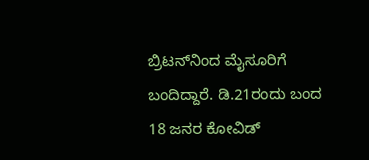ಬ್ರಿಟನ್‍ನಿಂದ ಮೈಸೂರಿಗೆ ಬಂದಿದ್ದಾರೆ. ಡಿ.21ರಂದು ಬಂದ 18 ಜನರ ಕೋವಿಡ್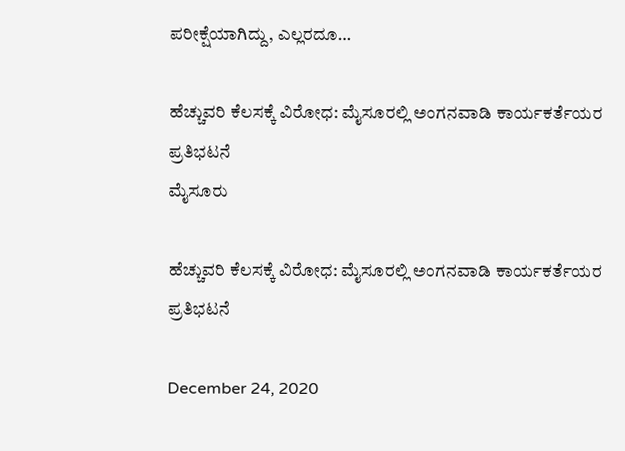ಪರೀಕ್ಷೆಯಾಗಿದ್ದು, ಎಲ್ಲರದೂ…

ಹೆಚ್ಚುವರಿ ಕೆಲಸಕ್ಕೆ ವಿರೋಧ: ಮೈಸೂರಲ್ಲಿ ಅಂಗನವಾಡಿ ಕಾರ್ಯಕರ್ತೆಯರ ಪ್ರತಿಭಟನೆ
ಮೈಸೂರು

ಹೆಚ್ಚುವರಿ ಕೆಲಸಕ್ಕೆ ವಿರೋಧ: ಮೈಸೂರಲ್ಲಿ ಅಂಗನವಾಡಿ ಕಾರ್ಯಕರ್ತೆಯರ ಪ್ರತಿಭಟನೆ

December 24, 2020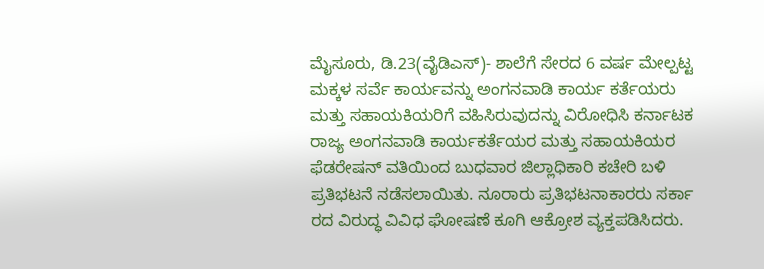ಮೈಸೂರು, ಡಿ.23(ವೈಡಿಎಸ್)- ಶಾಲೆಗೆ ಸೇರದ 6 ವರ್ಷ ಮೇಲ್ಪಟ್ಟ ಮಕ್ಕಳ ಸರ್ವೆ ಕಾರ್ಯವನ್ನು ಅಂಗನವಾಡಿ ಕಾರ್ಯ ಕರ್ತೆಯರು ಮತ್ತು ಸಹಾಯಕಿಯರಿಗೆ ವಹಿಸಿರುವುದನ್ನು ವಿರೋಧಿಸಿ ಕರ್ನಾಟಕ ರಾಜ್ಯ ಅಂಗನವಾಡಿ ಕಾರ್ಯಕರ್ತೆಯರ ಮತ್ತು ಸಹಾಯಕಿಯರ ಫೆಡರೇಷನ್ ವತಿಯಿಂದ ಬುಧವಾರ ಜಿಲ್ಲಾಧಿಕಾರಿ ಕಚೇರಿ ಬಳಿ ಪ್ರತಿಭಟನೆ ನಡೆಸಲಾಯಿತು. ನೂರಾರು ಪ್ರತಿಭಟನಾಕಾರರು ಸರ್ಕಾ ರದ ವಿರುದ್ಧ ವಿವಿಧ ಘೋಷಣೆ ಕೂಗಿ ಆಕ್ರೋಶ ವ್ಯಕ್ತಪಡಿಸಿದರು.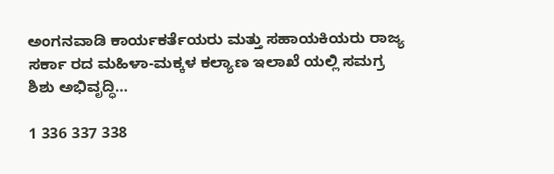ಅಂಗನವಾಡಿ ಕಾರ್ಯಕರ್ತೆಯರು ಮತ್ತು ಸಹಾಯಕಿಯರು ರಾಜ್ಯ ಸರ್ಕಾ ರದ ಮಹಿಳಾ-ಮಕ್ಕಳ ಕಲ್ಯಾಣ ಇಲಾಖೆ ಯಲ್ಲಿ ಸಮಗ್ರ ಶಿಶು ಅಭಿವೃದ್ಧಿ…

1 336 337 338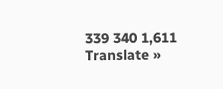339 340 1,611
Translate »